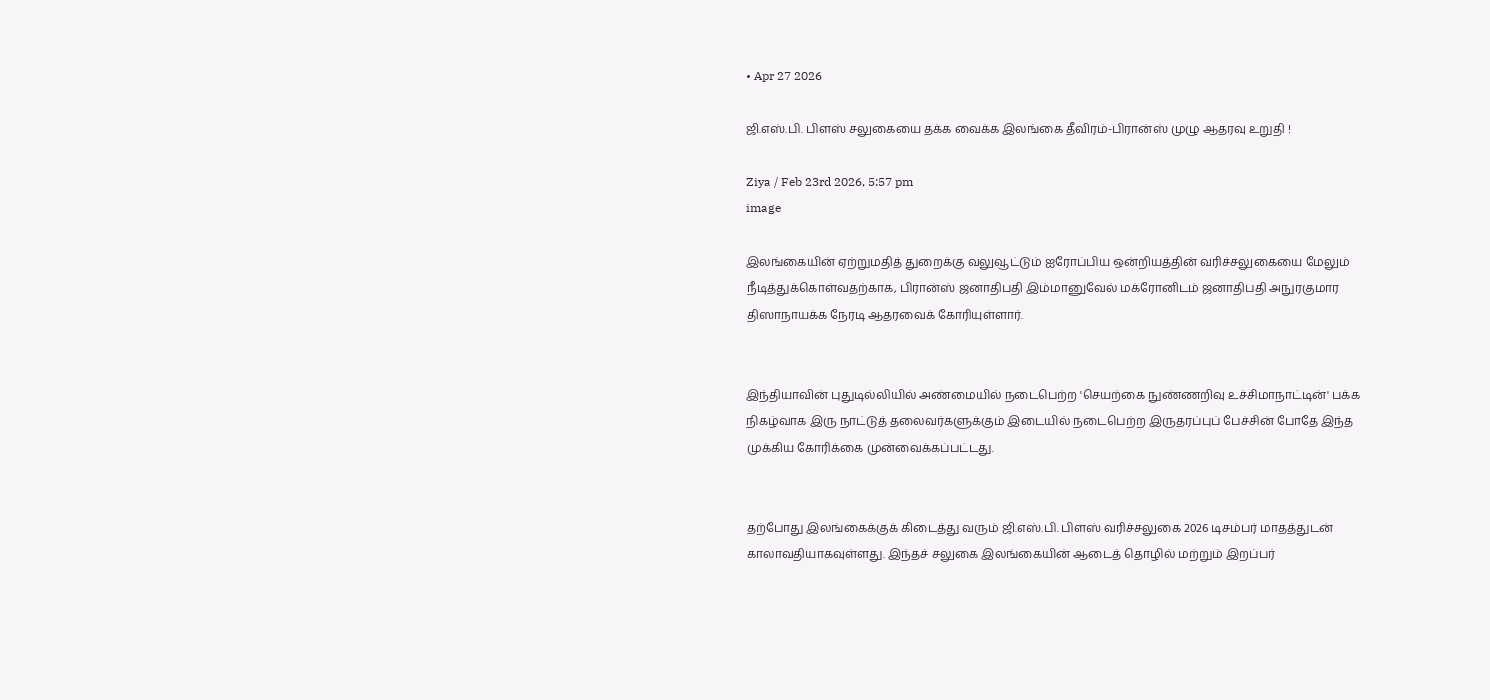• Apr 27 2026

ஜி.எஸ்.பி. பிளஸ் சலுகையை தக்க வைக்க இலங்கை தீவிரம்-பிரான்ஸ் முழு ஆதரவு உறுதி !

Ziya / Feb 23rd 2026, 5:57 pm
image

இலங்கையின் ஏற்றுமதித் துறைக்கு வலுவூட்டும் ஐரோப்பிய ஒன்றியத்தின் வரிச்சலுகையை மேலும் நீடித்துக்கொள்வதற்காக, பிரான்ஸ் ஜனாதிபதி இம்மானுவேல் மக்ரோனிடம் ஜனாதிபதி அநுரகுமார திஸாநாயக்க நேரடி ஆதரவைக் கோரியுள்ளார்.


இந்தியாவின் புதுடில்லியில் அண்மையில் நடைபெற்ற 'செயற்கை நுண்ணறிவு உச்சிமாநாட்டின்' பக்க நிகழ்வாக இரு நாட்டுத் தலைவர்களுக்கும் இடையில் நடைபெற்ற இருதரப்புப் பேச்சின் போதே இந்த முக்கிய கோரிக்கை முன்வைக்கப்பட்டது.


தற்போது இலங்கைக்குக் கிடைத்து வரும் ஜி.எஸ்.பி. பிளஸ் வரிச்சலுகை 2026 டிசம்பர் மாதத்துடன் காலாவதியாகவுள்ளது. இந்தச் சலுகை இலங்கையின் ஆடைத் தொழில் மற்றும் இறப்பர்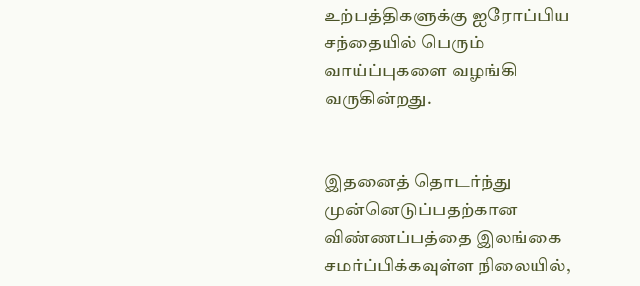உற்பத்திகளுக்கு ஐரோப்பிய சந்தையில் பெரும் வாய்ப்புகளை வழங்கி வருகின்றது.


இதனைத் தொடர்ந்து முன்னெடுப்பதற்கான விண்ணப்பத்தை இலங்கை சமர்ப்பிக்கவுள்ள நிலையில்,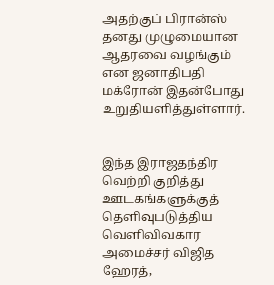அதற்குப் பிரான்ஸ் தனது முழுமையான ஆதரவை வழங்கும் என ஜனாதிபதி மக்ரோன் இதன்போது உறுதியளித்துள்ளார்.


இந்த இராஜதந்திர வெற்றி குறித்து ஊடகங்களுக்குத் தெளிவுபடுத்திய வெளிவிவகார அமைச்சர் விஜித ஹேரத்,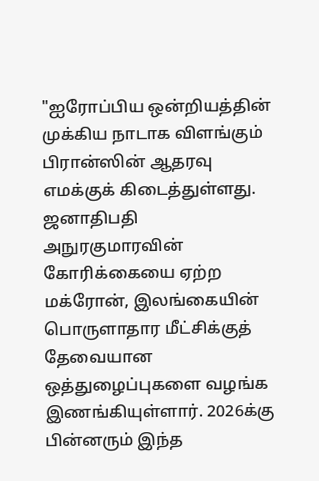"ஐரோப்பிய ஒன்றியத்தின் முக்கிய நாடாக விளங்கும் பிரான்ஸின் ஆதரவு எமக்குக் கிடைத்துள்ளது. ஜனாதிபதி அநுரகுமாரவின் கோரிக்கையை ஏற்ற மக்ரோன், இலங்கையின் பொருளாதார மீட்சிக்குத் தேவையான ஒத்துழைப்புகளை வழங்க இணங்கியுள்ளார். 2026க்கு பின்னரும் இந்த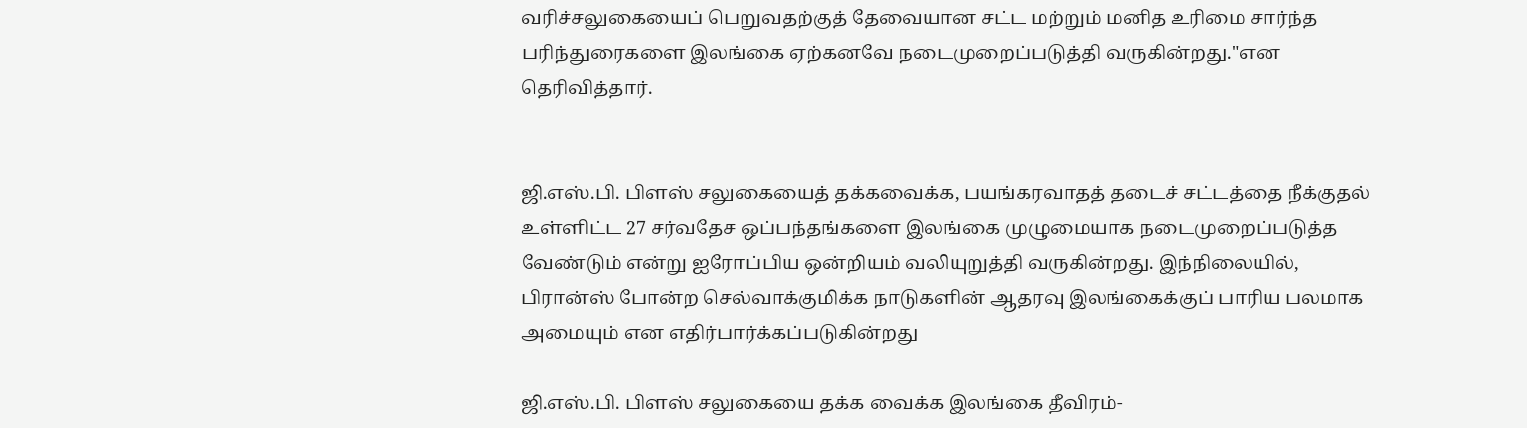வரிச்சலுகையைப் பெறுவதற்குத் தேவையான சட்ட மற்றும் மனித உரிமை சார்ந்த பரிந்துரைகளை இலங்கை ஏற்கனவே நடைமுறைப்படுத்தி வருகின்றது."என தெரிவித்தார்.


ஜி.எஸ்.பி. பிளஸ் சலுகையைத் தக்கவைக்க, பயங்கரவாதத் தடைச் சட்டத்தை நீக்குதல் உள்ளிட்ட 27 சர்வதேச ஒப்பந்தங்களை இலங்கை முழுமையாக நடைமுறைப்படுத்த வேண்டும் என்று ஐரோப்பிய ஒன்றியம் வலியுறுத்தி வருகின்றது. இந்நிலையில், பிரான்ஸ் போன்ற செல்வாக்குமிக்க நாடுகளின் ஆதரவு இலங்கைக்குப் பாரிய பலமாக அமையும் என எதிர்பார்க்கப்படுகின்றது

ஜி.எஸ்.பி. பிளஸ் சலுகையை தக்க வைக்க இலங்கை தீவிரம்-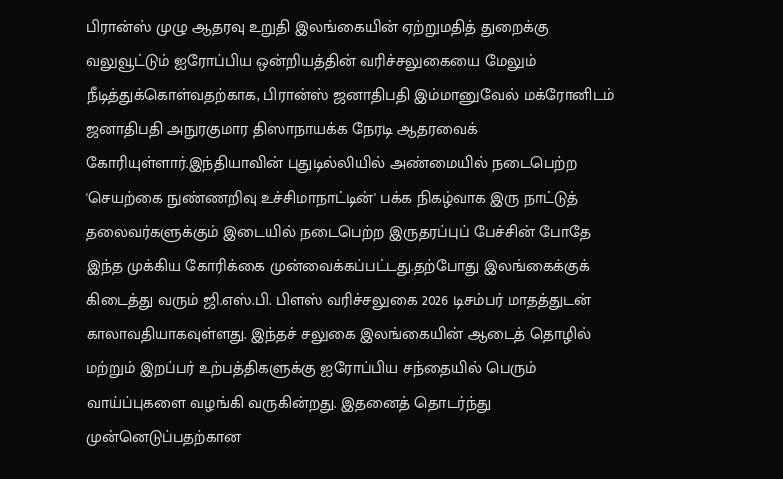பிரான்ஸ் முழு ஆதரவு உறுதி இலங்கையின் ஏற்றுமதித் துறைக்கு வலுவூட்டும் ஐரோப்பிய ஒன்றியத்தின் வரிச்சலுகையை மேலும் நீடித்துக்கொள்வதற்காக, பிரான்ஸ் ஜனாதிபதி இம்மானுவேல் மக்ரோனிடம் ஜனாதிபதி அநுரகுமார திஸாநாயக்க நேரடி ஆதரவைக் கோரியுள்ளார்.இந்தியாவின் புதுடில்லியில் அண்மையில் நடைபெற்ற 'செயற்கை நுண்ணறிவு உச்சிமாநாட்டின்' பக்க நிகழ்வாக இரு நாட்டுத் தலைவர்களுக்கும் இடையில் நடைபெற்ற இருதரப்புப் பேச்சின் போதே இந்த முக்கிய கோரிக்கை முன்வைக்கப்பட்டது.தற்போது இலங்கைக்குக் கிடைத்து வரும் ஜி.எஸ்.பி. பிளஸ் வரிச்சலுகை 2026 டிசம்பர் மாதத்துடன் காலாவதியாகவுள்ளது. இந்தச் சலுகை இலங்கையின் ஆடைத் தொழில் மற்றும் இறப்பர் உற்பத்திகளுக்கு ஐரோப்பிய சந்தையில் பெரும் வாய்ப்புகளை வழங்கி வருகின்றது. இதனைத் தொடர்ந்து முன்னெடுப்பதற்கான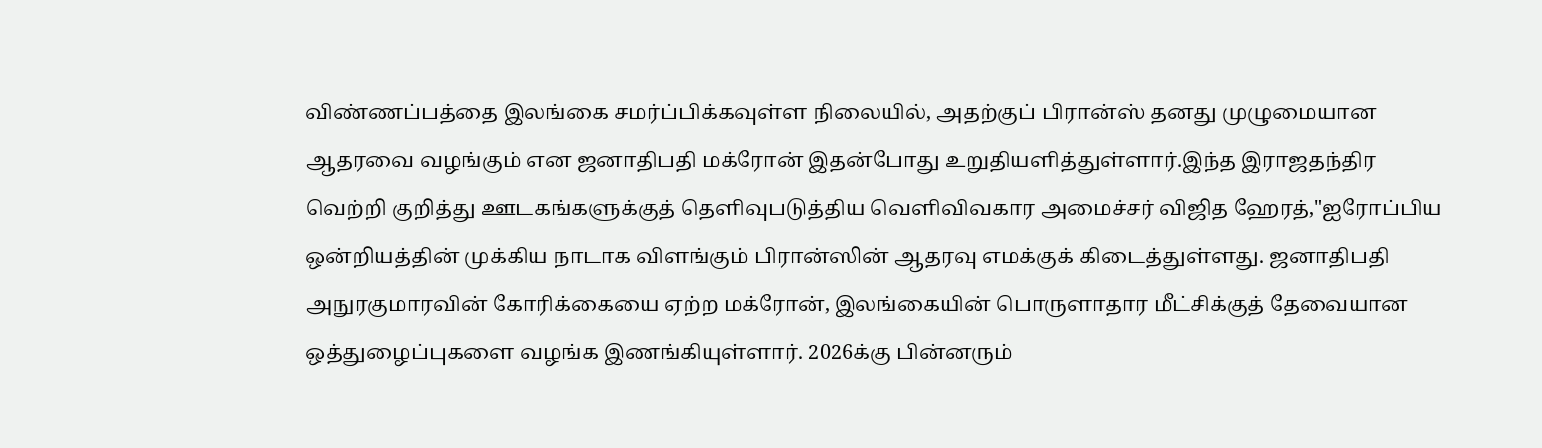விண்ணப்பத்தை இலங்கை சமர்ப்பிக்கவுள்ள நிலையில், அதற்குப் பிரான்ஸ் தனது முழுமையான ஆதரவை வழங்கும் என ஜனாதிபதி மக்ரோன் இதன்போது உறுதியளித்துள்ளார்.இந்த இராஜதந்திர வெற்றி குறித்து ஊடகங்களுக்குத் தெளிவுபடுத்திய வெளிவிவகார அமைச்சர் விஜித ஹேரத்,"ஐரோப்பிய ஒன்றியத்தின் முக்கிய நாடாக விளங்கும் பிரான்ஸின் ஆதரவு எமக்குக் கிடைத்துள்ளது. ஜனாதிபதி அநுரகுமாரவின் கோரிக்கையை ஏற்ற மக்ரோன், இலங்கையின் பொருளாதார மீட்சிக்குத் தேவையான ஒத்துழைப்புகளை வழங்க இணங்கியுள்ளார். 2026க்கு பின்னரும்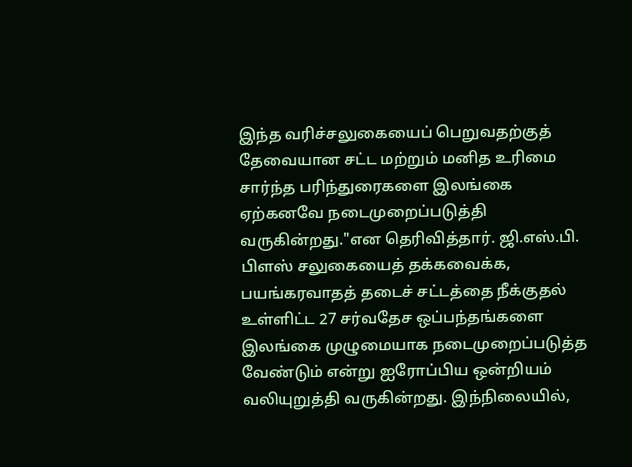இந்த வரிச்சலுகையைப் பெறுவதற்குத் தேவையான சட்ட மற்றும் மனித உரிமை சார்ந்த பரிந்துரைகளை இலங்கை ஏற்கனவே நடைமுறைப்படுத்தி வருகின்றது."என தெரிவித்தார். ஜி.எஸ்.பி. பிளஸ் சலுகையைத் தக்கவைக்க, பயங்கரவாதத் தடைச் சட்டத்தை நீக்குதல் உள்ளிட்ட 27 சர்வதேச ஒப்பந்தங்களை இலங்கை முழுமையாக நடைமுறைப்படுத்த வேண்டும் என்று ஐரோப்பிய ஒன்றியம் வலியுறுத்தி வருகின்றது. இந்நிலையில்,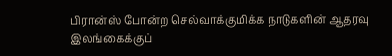பிரான்ஸ் போன்ற செல்வாக்குமிக்க நாடுகளின் ஆதரவு இலங்கைக்குப்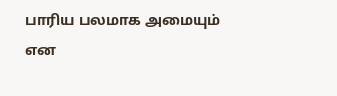பாரிய பலமாக அமையும் என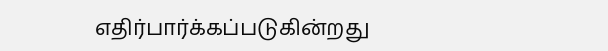எதிர்பார்க்கப்படுகின்றது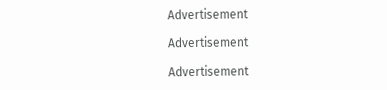Advertisement

Advertisement

Advertisement